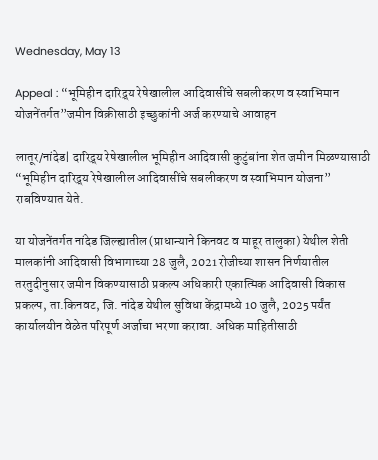Wednesday, May 13

Appeal : “भूमिहीन दारिद्र्य रेषेखालील आदिवासींचे सबलीकरण व स्वाभिमान योजनेंतर्गत”जमीन विक्रीसाठी इच्छुकांनी अर्ज करण्याचे आवाहन

लातूर/नांदेड| दारिद्र्य रेषेखालील भूमिहीन आदिवासी कुटुंबांना शेत जमीन मिळण्यासाठी “भूमिहीन दारिद्र्य रेषेखालील आदिवासींचे सबलीकरण व स्वाभिमान योजना” राबविण्यात येते.

या योजनेंतर्गत नांदेड जिल्ह्यातील (प्राधान्याने किनवट व माहूर तालुका) येथील शेती मालकांनी आदिवासी विभागाच्या 28 जुलै, 2021 रोजीच्या शासन निर्णयातील तरतुदीनुसार जमीन विकण्यासाठी प्रकल्प अधिकारी एकात्मिक आदिवासी विकास प्रकल्प, ता.किनवट, जि. नांदेड येथील सुविधा केंद्रामध्ये 10 जुलै, 2025 पर्यंत कार्यालयीन वेळेत परिपूर्ण अर्जाचा भरणा करावा. अधिक माहितीसाठी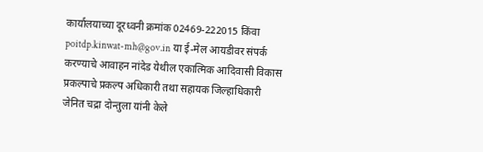कार्यालयाच्या दूरध्वनी क्रमांक 02469-222015 किंवा poitdp.kinwat-mh@gov.in या ई-मेल आयडीवर संपर्क करण्याचे आवाहन नांदेड येथील एकात्मिक आदिवासी विकास प्रकल्पाचे प्रकल्प अधिकारी तथा सहायक जिल्हाधिकारी जेनित चद्रा दोन्तुला यांनी केले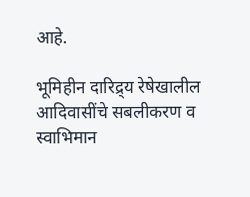आहे.

भूमिहीन दारिद्र्य रेषेखालील आदिवासींचे सबलीकरण व स्वाभिमान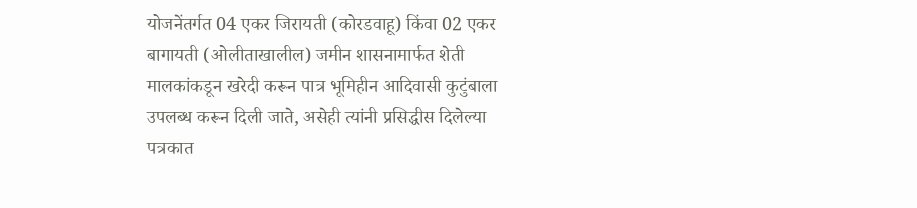योजनेंतर्गत 04 एकर जिरायती (कोरडवाहू) किंवा 02 एकर बागायती (ओलीताखालील) जमीन शासनामार्फत शेती मालकांकडून खरेदी करून पात्र भूमिहीन आदिवासी कुटुंबाला उपलब्ध करून दिली जाते, असेही त्यांनी प्रसिद्धीस दिलेल्या पत्रकात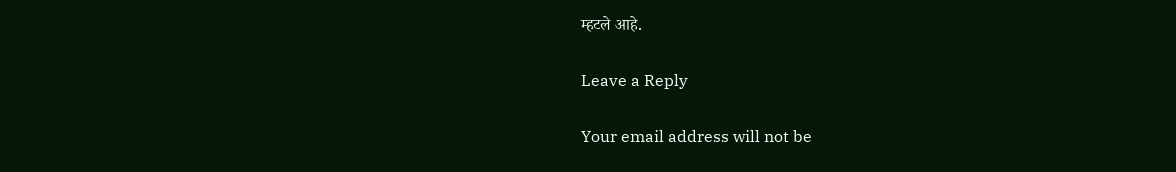म्हटले आहे.

Leave a Reply

Your email address will not be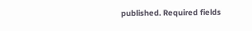published. Required fields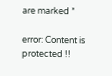are marked *

error: Content is protected !!